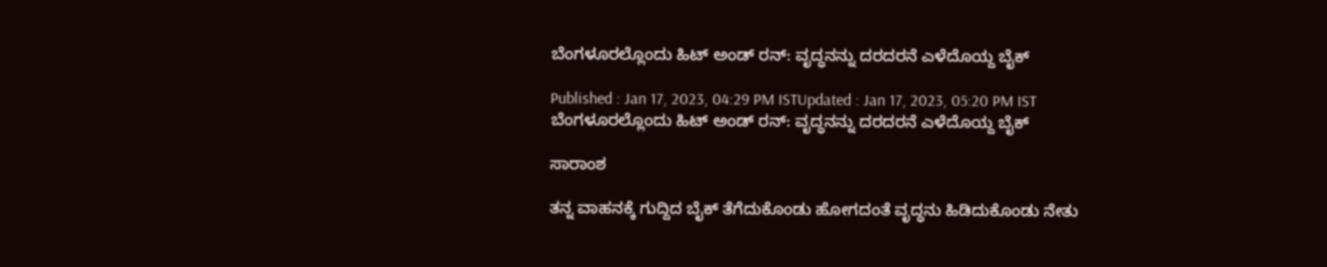ಬೆಂಗಳೂರಲ್ಲೊಂದು ಹಿಟ್‌ ಅಂಡ್‌ ರನ್: ವೃದ್ಧನನ್ನು ದರದರನೆ ಎಳೆದೊಯ್ದ ಬೈಕ್‌

Published : Jan 17, 2023, 04:29 PM ISTUpdated : Jan 17, 2023, 05:20 PM IST
ಬೆಂಗಳೂರಲ್ಲೊಂದು ಹಿಟ್‌ ಅಂಡ್‌ ರನ್: ವೃದ್ಧನನ್ನು ದರದರನೆ ಎಳೆದೊಯ್ದ ಬೈಕ್‌

ಸಾರಾಂಶ

ತನ್ನ ವಾಹನಕ್ಕೆ ಗುದ್ದಿದ ಬೈಕ್‌ ತೆಗೆದುಕೊಂಡು ಹೋಗದಂತೆ ವೃದ್ಧನು ಹಿಡಿದುಕೊಂಡು ನೇತು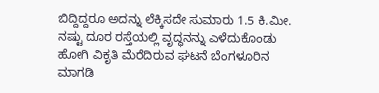ಬಿದ್ದಿದ್ದರೂ ಅದನ್ನು ಲೆಕ್ಕಿಸದೇ ಸುಮಾರು 1.5 ಕಿ.ಮೀ. ನಷ್ಟು ದೂರ ರಸ್ತೆಯಲ್ಲಿ ವೃದ್ಧನನ್ನು ಎಳೆದುಕೊಂಡು ಹೋಗಿ ವಿಕೃತಿ ಮೆರೆದಿರುವ ಘಟನೆ ಬೆಂಗಳೂರಿನ ಮಾಗಡಿ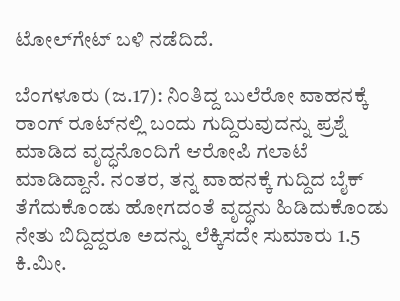ಟೋಲ್‌ಗೇಟ್‌ ಬಳಿ ನಡೆದಿದೆ.

ಬೆಂಗಳೂರು (ಜ.17): ನಿಂತಿದ್ದ ಬುಲೆರೋ ವಾಹನಕ್ಕೆ ರಾಂಗ್‌ ರೂಟ್‌ನಲ್ಲಿ ಬಂದು ಗುದ್ದಿರುವುದನ್ನು ಪ್ರಶ್ನೆ ಮಾಡಿದ ವೃದ್ಧನೊಂದಿಗೆ ಆರೋಪಿ ಗಲಾಟೆ ಮಾಡಿದ್ದಾನೆ. ನಂತರ, ತನ್ನ ವಾಹನಕ್ಕೆ ಗುದ್ದಿದ ಬೈಕ್‌ ತೆಗೆದುಕೊಂಡು ಹೋಗದಂತೆ ವೃದ್ಧನು ಹಿಡಿದುಕೊಂಡು ನೇತು ಬಿದ್ದಿದ್ದರೂ ಅದನ್ನು ಲೆಕ್ಕಿಸದೇ ಸುಮಾರು 1.5 ಕಿ.ಮೀ.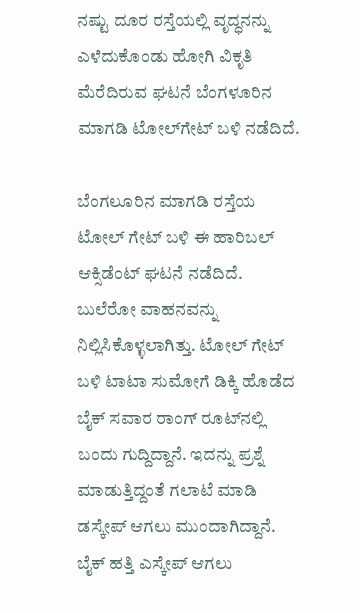ನಷ್ಟು ದೂರ ರಸ್ತೆಯಲ್ಲಿ ವೃದ್ಧನನ್ನು ಎಳೆದುಕೊಂಡು ಹೋಗಿ ವಿಕೃತಿ ಮೆರೆದಿರುವ ಘಟನೆ ಬೆಂಗಳೂರಿನ ಮಾಗಡಿ ಟೋಲ್‌ಗೇಟ್‌ ಬಳಿ ನಡೆದಿದೆ.

ಬೆಂಗಲೂರಿನ ಮಾಗಡಿ ರಸ್ತೆಯ ಟೋಲ್ ಗೇಟ್ ಬಳಿ ಈ ಹಾರಿಬಲ್‌ ಆಕ್ಸಿಡೆಂಟ್ ಘಟನೆ ನಡೆದಿದೆ. ಬುಲೆರೋ ವಾಹನವನ್ನು ನಿಲ್ಲಿಸಿಕೊಳ್ಳಲಾಗಿತ್ತು. ಟೋಲ್ ಗೇಟ್ ಬಳಿ ಟಾಟಾ ಸುಮೋಗೆ ಡಿಕ್ಕಿ ಹೊಡೆದ ಬೈಕ್ ಸವಾರ ರಾಂಗ್ ರೂಟ್‌ನಲ್ಲಿ ಬಂದು ಗುದ್ದಿದ್ದಾನೆ. ಇದನ್ನು ಪ್ರಶ್ನೆ ಮಾಡುತ್ತಿದ್ದಂತೆ ಗಲಾಟೆ ಮಾಡಿ ಡಸ್ಕೇಪ್‌ ಆಗಲು ಮುಂದಾಗಿದ್ದಾನೆ. ಬೈಕ್ ಹತ್ತಿ ಎಸ್ಕೇಪ್ ಆಗಲು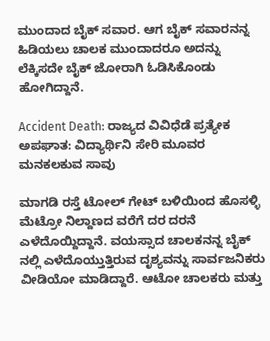ಮುಂದಾದ ಬೈಕ್ ಸವಾರ. ಆಗ ಬೈಕ್ ಸವಾರನನ್ನ ಹಿಡಿಯಲು ಚಾಲಕ ಮುಂದಾದರೂ ಅದನ್ನು ಲೆಕ್ಕಿಸದೇ ಬೈಕ್‌ ಜೋರಾಗಿ ಓಡಿಸಿಕೊಂಡು ಹೋಗಿದ್ದಾನೆ.

Accident Death: ರಾಜ್ಯದ ವಿವಿಧೆಡೆ ಪ್ರತ್ಯೇಕ ಅಪಘಾತ: ವಿದ್ಯಾರ್ಥಿನಿ ಸೇರಿ ಮೂವರ ಮನಕಲಕುವ ಸಾವು

ಮಾಗಡಿ ರಸ್ತೆ ಟೋಲ್ ಗೇಟ್ ಬಳಿಯಿಂದ ಹೊಸಳ್ಳಿ ಮೆಟ್ರೋ ನಿಲ್ದಾಣದ ವರೆಗೆ ದರ ದರನೆ ಎಳೆದೊಯ್ದಿದ್ದಾನೆ. ವಯಸ್ಸಾದ ಚಾಲಕನನ್ನ ಬೈಕ್ ನಲ್ಲಿ ಎಳೆದೊಯ್ತುತ್ತಿರುವ ದೃಶ್ಯವನ್ನು ಸಾರ್ವಜನಿಕರು ವೀಡಿಯೋ ಮಾಡಿದ್ದಾರೆ. ಆಟೋ ಚಾಲಕರು ಮತ್ತು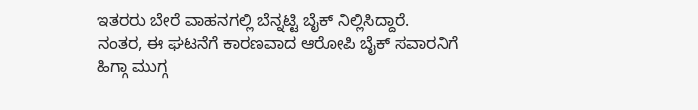ಇತರರು ಬೇರೆ ವಾಹನಗಲ್ಲಿ ಬೆನ್ನಟ್ಟಿ ಬೈಕ್ ನಿಲ್ಲಿಸಿದ್ದಾರೆ. ನಂತರ, ಈ ಘಟನೆಗೆ ಕಾರಣವಾದ ಆರೋಪಿ ಬೈಕ್ ಸವಾರನಿಗೆ ಹಿಗ್ಗಾ ಮುಗ್ಗ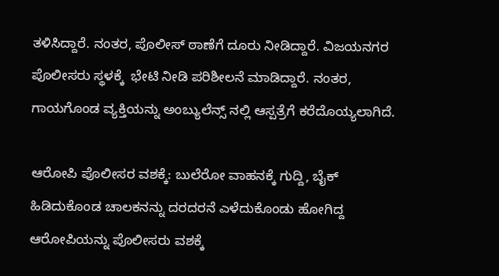ತಳಿಸಿದ್ದಾರೆ. ನಂತರ, ಪೊಲೀಸ್‌ ಠಾಣೆಗೆ ದೂರು ನೀಡಿದ್ದಾರೆ. ವಿಜಯನಗರ ಪೊಲೀಸರು ಸ್ಥಳಕ್ಕೆ  ಭೇಟಿ ನೀಡಿ ಪರಿಶೀಲನೆ ಮಾಡಿದ್ದಾರೆ. ನಂತರ, ಗಾಯಗೊಂಡ ವ್ಯಕ್ತಿಯನ್ನು ಅಂಬ್ಯುಲೆನ್ಸ್ ನಲ್ಲಿ ಆಸ್ಪತ್ರೆಗೆ ಕರೆದೊಯ್ಯಲಾಗಿದೆ.

ಆರೋಪಿ ಪೊಲೀಸರ ವಶಕ್ಕೆ: ಬುಲೆರೋ ವಾಹನಕ್ಕೆ ಗುದ್ದಿ, ಬೈಕ್‌ ಹಿಡಿದುಕೊಂಡ ಚಾಲಕನನ್ನು ದರದರನೆ ಎಳೆದುಕೊಂಡು ಹೋಗಿದ್ದ ಆರೋಪಿಯನ್ನು ಪೊಲೀಸರು ವಶಕ್ಕೆ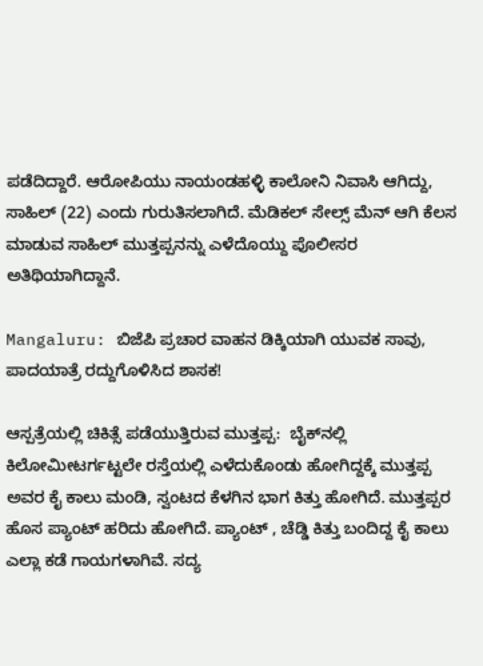ಪಡೆದಿದ್ದಾರೆ. ಆರೋಪಿಯು ನಾಯಂಡಹಳ್ಳಿ ಕಾಲೋನಿ ನಿವಾಸಿ ಆಗಿದ್ದು, ಸಾಹಿಲ್‌ (22) ಎಂದು ಗುರುತಿಸಲಾಗಿದೆ. ಮೆಡಿಕಲ್ ಸೇಲ್ಸ್ ಮೆನ್ ಆಗಿ ಕೆಲಸ ಮಾಡುವ ಸಾಹಿಲ್‌ ಮುತ್ತಪ್ಪನನ್ನು ಎಳೆದೊಯ್ದು ಪೊಲೀಸರ ಅತಿಥಿಯಾಗಿದ್ದಾನೆ.

Mangaluru: ಬಿಜೆಪಿ ಪ್ರಚಾರ ವಾಹನ ಡಿಕ್ಕಿಯಾಗಿ ಯುವಕ ಸಾವು, ಪಾದಯಾತ್ರೆ ರದ್ದುಗೊಳಿಸಿದ ಶಾಸಕ!

ಆಸ್ಪತ್ರೆಯಲ್ಲಿ ಚಿಕಿತ್ಸೆ ಪಡೆಯುತ್ತಿರುವ ಮುತ್ತಪ್ಪ:  ಬೈಕ್‌ನಲ್ಲಿ ಕಿಲೋಮೀಟರ್ಗಟ್ಟಲೇ ರಸ್ತೆಯಲ್ಲಿ ಎಳೆದುಕೊಂಡು ಹೋಗಿದ್ದಕ್ಕೆ ಮುತ್ತಪ್ಪ ಅವರ ಕೈ ಕಾಲು ಮಂಡಿ, ಸ್ವಂಟದ ಕೆಳಗಿನ ಭಾಗ ಕಿತ್ತು ಹೋಗಿದೆ. ಮುತ್ತಪ್ಪರ ಹೊಸ ಪ್ಯಾಂಟ್ ಹರಿದು ಹೋಗಿದೆ. ಪ್ಯಾಂಟ್ , ಚೆಡ್ಡಿ ಕಿತ್ತು ಬಂದಿದ್ದ ಕೈ ಕಾಲು ಎಲ್ಲಾ ಕಡೆ ಗಾಯಗಳಾಗಿವೆ. ಸದ್ಯ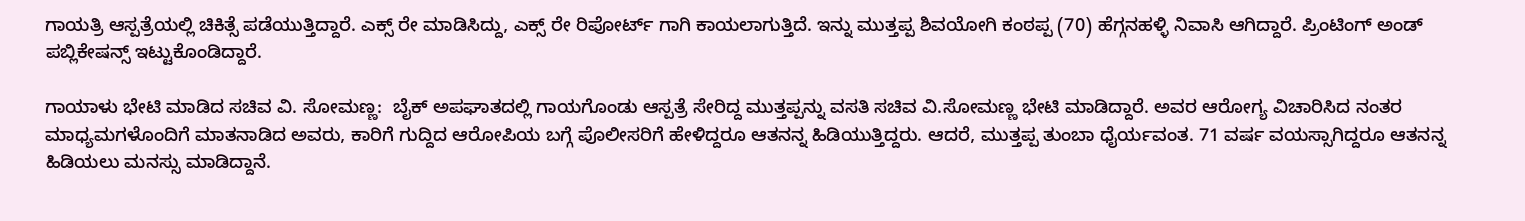ಗಾಯತ್ರಿ ಆಸ್ಪತ್ರೆಯಲ್ಲಿ ಚಿಕಿತ್ಸೆ ಪಡೆಯುತ್ತಿದ್ದಾರೆ. ಎಕ್ಸ್ ರೇ ಮಾಡಿಸಿದ್ದು, ಎಕ್ಸ್ ರೇ ರಿಪೋರ್ಟ್ ಗಾಗಿ ಕಾಯಲಾಗುತ್ತಿದೆ. ಇನ್ನು ಮುತ್ತಪ್ಪ ಶಿವಯೋಗಿ ಕಂಠಪ್ಪ (70) ಹೆಗ್ಗನಹಳ್ಳಿ ನಿವಾಸಿ ಆಗಿದ್ದಾರೆ. ಪ್ರಿಂಟಿಂಗ್ ಅಂಡ್ ಪಬ್ಲಿಕೇಷನ್ಸ್ ಇಟ್ಟುಕೊಂಡಿದ್ದಾರೆ.

ಗಾಯಾಳು ಭೇಟಿ ಮಾಡಿದ ಸಚಿವ ವಿ. ಸೋಮಣ್ಣ:  ಬೈಕ್‌ ಅಪಘಾತದಲ್ಲಿ ಗಾಯಗೊಂಡು ಆಸ್ಪತ್ರೆ ಸೇರಿದ್ದ ಮುತ್ತಪ್ಪನ್ನು ವಸತಿ ಸಚಿವ ವಿ.ಸೋಮಣ್ಣ ಭೇಟಿ ಮಾಡಿದ್ದಾರೆ. ಅವರ ಆರೋಗ್ಯ ವಿಚಾರಿಸಿದ ನಂತರ ಮಾಧ್ಯಮಗಳೊಂದಿಗೆ ಮಾತನಾಡಿದ ಅವರು, ಕಾರಿಗೆ ಗುದ್ದಿದ ಆರೋಪಿಯ ಬಗ್ಗೆ ಪೊಲೀಸರಿಗೆ ಹೇಳಿದ್ದರೂ ಆತನನ್ನ ಹಿಡಿಯುತ್ತಿದ್ದರು. ಆದರೆ, ಮುತ್ತಪ್ಪ ತುಂಬಾ ಧೈರ್ಯವಂತ. 71 ವರ್ಷ ವಯಸ್ಸಾಗಿದ್ದರೂ ಆತನನ್ನ ಹಿಡಿಯಲು ಮನಸ್ಸು ಮಾಡಿದ್ದಾನೆ.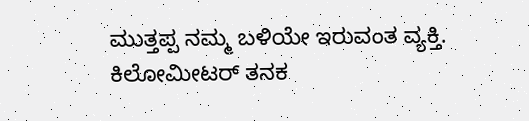ಮುತ್ತಪ್ಪ ನಮ್ಮ ಬಳಿಯೇ ಇರುವಂತ ವ್ಯಕ್ತಿ. ಕಿಲೋಮೀಟರ್ ತನಕ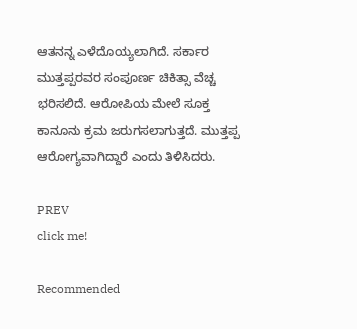ಆತನನ್ನ ಎಳೆದೊಯ್ಯಲಾಗಿದೆ. ಸರ್ಕಾರ ಮುತ್ತಪ್ಪರವರ ಸಂಪೂರ್ಣ ಚಿಕಿತ್ಸಾ ವೆಚ್ಚ ಭರಿಸಲಿದೆ. ಆರೋಪಿಯ ಮೇಲೆ ಸೂಕ್ತ ಕಾನೂನು ಕ್ರಮ ಜರುಗಸಲಾಗುತ್ತದೆ. ಮುತ್ತಪ್ಪ ಆರೋಗ್ಯವಾಗಿದ್ದಾರೆ ಎಂದು ತಿಳಿಸಿದರು.

PREV
click me!

Recommended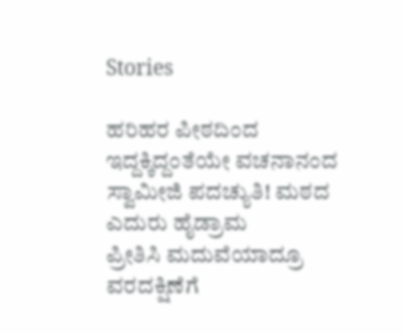Stories

ಹರಿಹರ ಪೀಠದಿಂದ ಇದ್ದಕ್ಕಿದ್ದಂತೆಯೇ ವಚನಾನಂದ ಸ್ವಾಮೀಜಿ ಪದಚ್ಯುತಿ! ಮಠದ ಎದುರು ಹೈಡ್ರಾಮ
ಪ್ರೀತಿಸಿ ಮದುವೆಯಾದ್ರೂ ವರದಕ್ಷಿಣೆಗೆ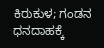ಕಿರುಕುಳ; ಗಂಡನ ಧನದಾಹಕ್ಕೆ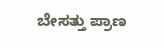ಬೇಸತ್ತು ಪ್ರಾಣ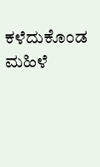ಕಳೆದುಕೊಂಡ ಮಹಿಳೆ